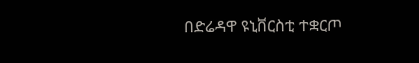በድሬዳዋ ዩኒቨርስቲ ተቋርጦ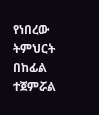የነበረው ትምህርት በከፊል ተጀምሯል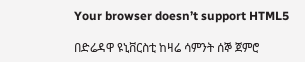Your browser doesn’t support HTML5

በድሬዳዋ ዩኒቨርስቲ ከዛሬ ሳምንት ሰኞ ጀምሮ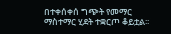በተቀሰቀሰ ግጭት የመማር ማስተማር ሂደት ተቋርጦ ቆይቷል፡፡